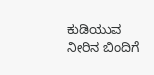ಕುಡಿಯುವ ನೀರಿನ ಬಿಂದಿಗೆ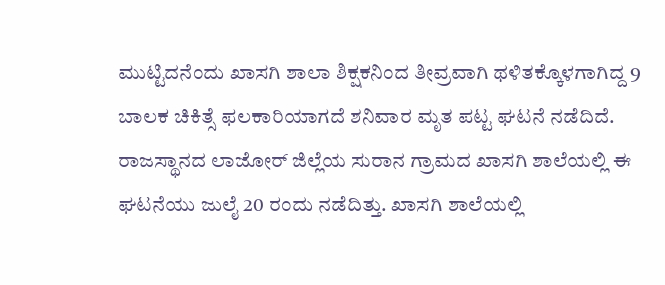ಮುಟ್ಟಿದನೆಂದು ಖಾಸಗಿ ಶಾಲಾ ಶಿಕ್ಷಕನಿಂದ ತೀವ್ರವಾಗಿ ಥಳಿತಕ್ಕೊಳಗಾಗಿದ್ದ 9 ಬಾಲಕ ಚಿಕಿತ್ಸೆ ಫಲಕಾರಿಯಾಗದೆ ಶನಿವಾರ ಮೃತ ಪಟ್ಟ ಘಟನೆ ನಡೆದಿದೆ. ರಾಜಸ್ಥಾನದ ಲಾಜೋರ್ ಜಿಲ್ಲೆಯ ಸುರಾನ ಗ್ರಾಮದ ಖಾಸಗಿ ಶಾಲೆಯಲ್ಲಿ ಈ ಘಟನೆಯು ಜುಲೈ 20 ರಂದು ನಡೆದಿತ್ತು. ಖಾಸಗಿ ಶಾಲೆಯಲ್ಲಿ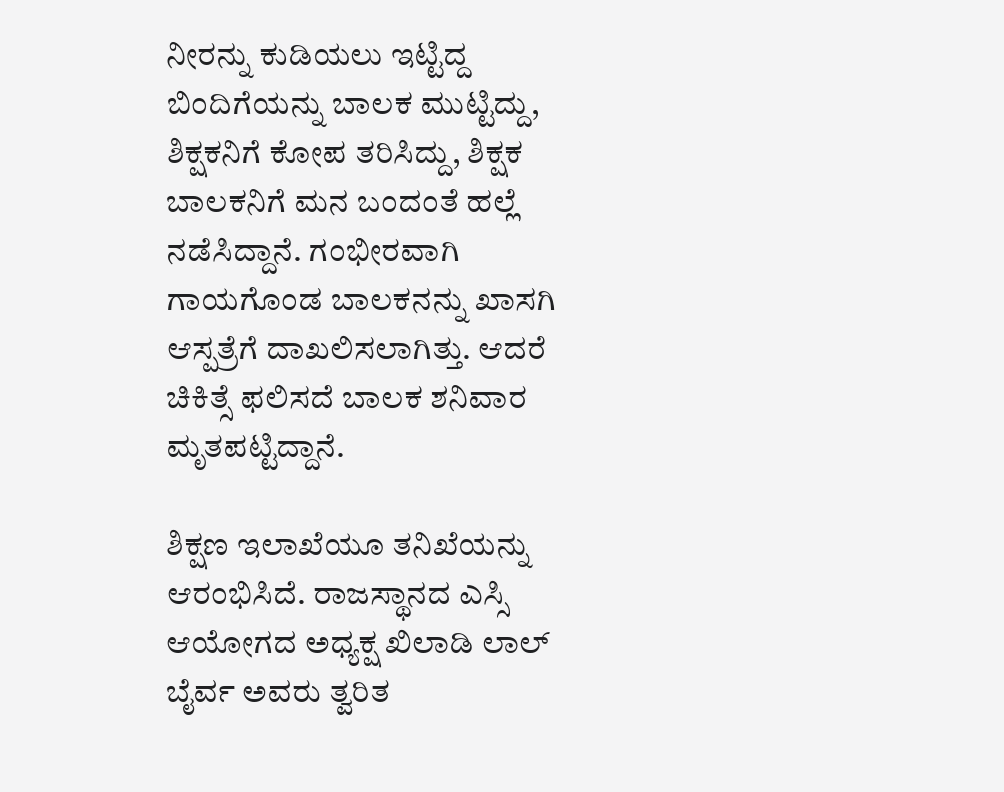ನೀರನ್ನು ಕುಡಿಯಲು ಇಟ್ಟಿದ್ದ ಬಿಂದಿಗೆಯನ್ನು ಬಾಲಕ ಮುಟ್ಟಿದ್ದು, ಶಿಕ್ಷಕನಿಗೆ ಕೋಪ ತರಿಸಿದ್ದು, ಶಿಕ್ಷಕ ಬಾಲಕನಿಗೆ ಮನ ಬಂದಂತೆ ಹಲ್ಲೆ ನಡೆಸಿದ್ದಾನೆ. ಗಂಭೀರವಾಗಿ ಗಾಯಗೊಂಡ ಬಾಲಕನನ್ನು ಖಾಸಗಿ ಆಸ್ಪತ್ರೆಗೆ ದಾಖಲಿಸಲಾಗಿತ್ತು. ಆದರೆ ಚಿಕಿತ್ಸೆ ಫಲಿಸದೆ ಬಾಲಕ ಶನಿವಾರ ಮೃತಪಟ್ಟಿದ್ದಾನೆ.

ಶಿಕ್ಷಣ ಇಲಾಖೆಯೂ ತನಿಖೆಯನ್ನು ಆರಂಭಿಸಿದೆ. ರಾಜಸ್ಥಾನದ ಎಸ್ಸಿ ಆಯೋಗದ ಅಧ್ಯಕ್ಷ ಖಿಲಾಡಿ ಲಾಲ್ ಬೈರ್ವ ಅವರು ತ್ವರಿತ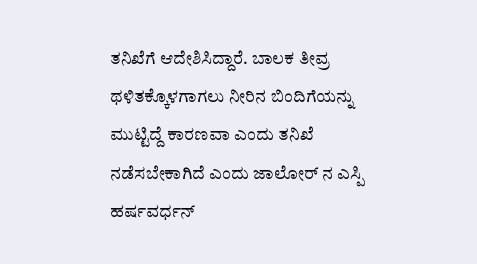ತನಿಖೆಗೆ ಆದೇಶಿಸಿದ್ದಾರೆ. ಬಾಲಕ ತೀವ್ರ ಥಳಿತಕ್ಕೊಳಗಾಗಲು ನೀರಿನ ಬಿಂದಿಗೆಯನ್ನು ಮುಟ್ಟಿದ್ದೆ ಕಾರಣವಾ ಎಂದು ತನಿಖೆ ನಡೆಸಬೇಕಾಗಿದೆ ಎಂದು ಜಾಲೋರ್ ನ ಎಸ್ಪಿ ಹರ್ಷವರ್ಧನ್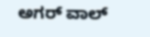ಅಗರ್ ವಾಲ್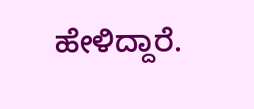ಹೇಳಿದ್ದಾರೆ.